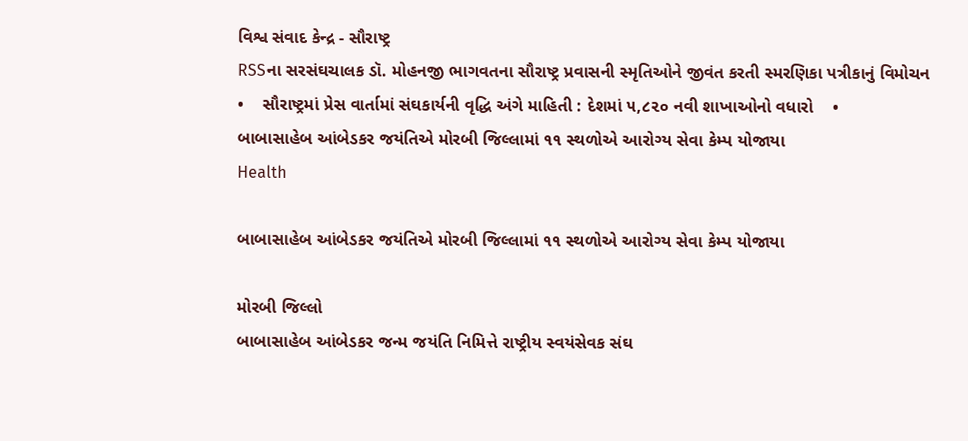વિશ્વ સંવાદ કેન્દ્ર - સૌરાષ્ટ્ર
RSSના સરસંઘચાલક ડૉ. મોહનજી ભાગવતના સૌરાષ્ટ્ર પ્રવાસની સ્મૃતિઓને જીવંત કરતી સ્મરણિકા પત્રીકાનું વિમોચન    •    સૌરાષ્ટ્રમાં પ્રેસ વાર્તામાં સંઘકાર્યની વૃદ્ધિ અંગે માહિતી : દેશમાં ૫,૮૨૦ નવી શાખાઓનો વધારો    •
બાબાસાહેબ આંબેડકર જયંતિએ મોરબી જિલ્લામાં ૧૧ સ્થળોએ આરોગ્ય સેવા કેમ્પ યોજાયા
Health

બાબાસાહેબ આંબેડકર જયંતિએ મોરબી જિલ્લામાં ૧૧ સ્થળોએ આરોગ્ય સેવા કેમ્પ યોજાયા

મોરબી જિલ્લો
બાબાસાહેબ આંબેડકર જન્મ જયંતિ નિમિત્તે રાષ્ટ્રીય સ્વયંસેવક સંઘ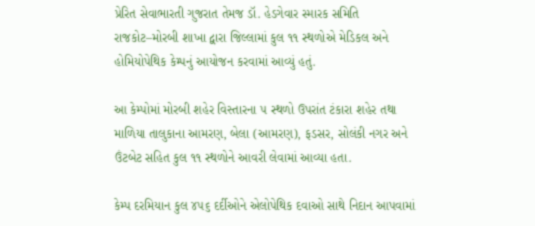પ્રેરિત સેવાભારતી ગુજરાત તેમજ ડૉ. હેડગેવાર સ્મારક સમિતિ રાજકોટ–મોરબી શાખા દ્વારા જિલ્લામાં કુલ ૧૧ સ્થળોએ મેડિકલ અને હોમિયોપેથિક કેમ્પનું આયોજન કરવામાં આવ્યું હતું.

આ કેમ્પોમાં મોરબી શહેર વિસ્તારના ૫ સ્થળો ઉપરાંત ટંકારા શહેર તથા માળિયા તાલુકાના આમરણ, બેલા (આમરણ), ફડસર, સોલંકી નગર અને ઉંટબેટ સહિત કુલ ૧૧ સ્થળોને આવરી લેવામાં આવ્યા હતા.

કેમ્પ દરમિયાન કુલ ૪૫૬ દર્દીઓને એલોપેથિક દવાઓ સાથે નિદાન આપવામાં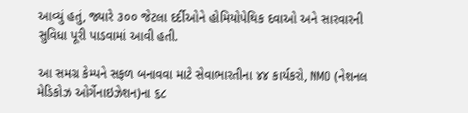આવ્યું હતું, જ્યારે ૩૦૦ જેટલા દર્દીઓને હોમિયોપેથિક દવાઓ અને સારવારની સુવિધા પૂરી પાડવામાં આવી હતી.

આ સમગ્ર કેમ્પને સફળ બનાવવા માટે સેવાભારતીના ૪૪ કાર્યકરો, NMO (નેશનલ મેડિકોઝ ઓર્ગેનાઇઝેશન)ના ૬૮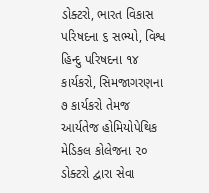ડોક્ટરો, ભારત વિકાસ પરિષદના ૬ સભ્યો, વિશ્વ હિન્દુ પરિષદના ૧૪ કાર્યકરો, સિમજાગરણના ૭ કાર્યકરો તેમજ આર્યતેજ હોમિયોપેથિક મેડિકલ કોલેજના ૨૦ ડોક્ટરો દ્વારા સેવા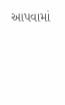આપવામાં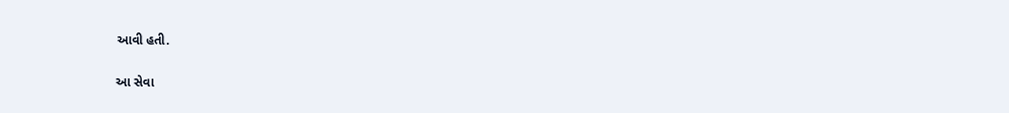આવી હતી.

આ સેવા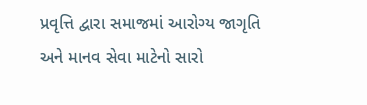પ્રવૃત્તિ દ્વારા સમાજમાં આરોગ્ય જાગૃતિ અને માનવ સેવા માટેનો સારો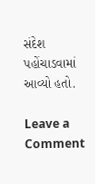સંદેશ પહોંચાડવામાં આવ્યો હતો.

Leave a Comment